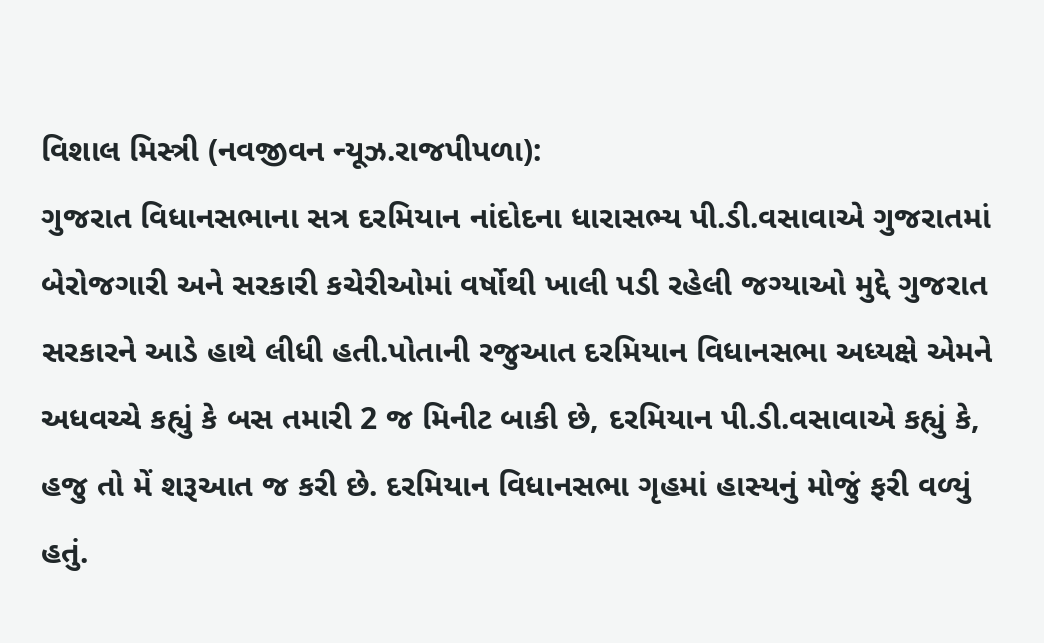વિશાલ મિસ્ત્રી (નવજીવન ન્યૂઝ.રાજપીપળા):
ગુજરાત વિધાનસભાના સત્ર દરમિયાન નાંદોદના ધારાસભ્ય પી.ડી.વસાવાએ ગુજરાતમાં બેરોજગારી અને સરકારી કચેરીઓમાં વર્ષોથી ખાલી પડી રહેલી જગ્યાઓ મુદ્દે ગુજરાત સરકારને આડે હાથે લીધી હતી.પોતાની રજુઆત દરમિયાન વિધાનસભા અધ્યક્ષે એમને અધવચ્ચે કહ્યું કે બસ તમારી 2 જ મિનીટ બાકી છે, દરમિયાન પી.ડી.વસાવાએ કહ્યું કે, હજુ તો મેં શરૂઆત જ કરી છે. દરમિયાન વિધાનસભા ગૃહમાં હાસ્યનું મોજું ફરી વળ્યું હતું.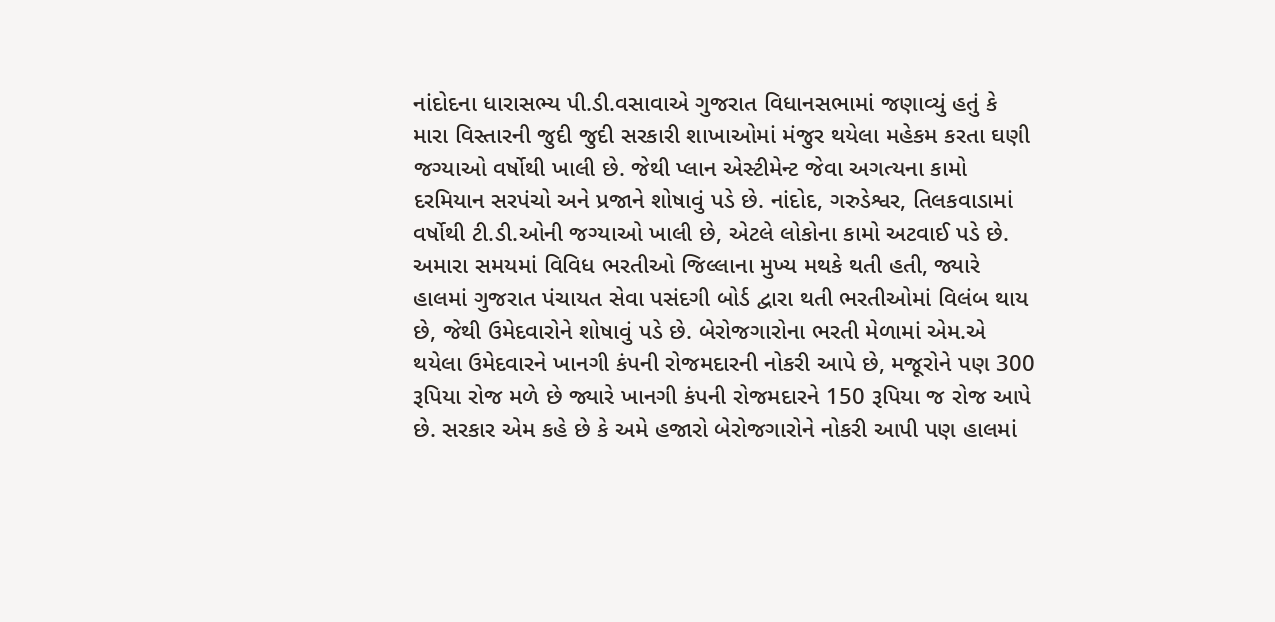નાંદોદના ધારાસભ્ય પી.ડી.વસાવાએ ગુજરાત વિધાનસભામાં જણાવ્યું હતું કે મારા વિસ્તારની જુદી જુદી સરકારી શાખાઓમાં મંજુર થયેલા મહેકમ કરતા ઘણી જગ્યાઓ વર્ષોથી ખાલી છે. જેથી પ્લાન એસ્ટીમેન્ટ જેવા અગત્યના કામો દરમિયાન સરપંચો અને પ્રજાને શોષાવું પડે છે. નાંદોદ, ગરુડેશ્વર, તિલકવાડામાં વર્ષોથી ટી.ડી.ઓની જગ્યાઓ ખાલી છે, એટલે લોકોના કામો અટવાઈ પડે છે. અમારા સમયમાં વિવિધ ભરતીઓ જિલ્લાના મુખ્ય મથકે થતી હતી, જ્યારે હાલમાં ગુજરાત પંચાયત સેવા પસંદગી બોર્ડ દ્વારા થતી ભરતીઓમાં વિલંબ થાય છે, જેથી ઉમેદવારોને શોષાવું પડે છે. બેરોજગારોના ભરતી મેળામાં એમ.એ થયેલા ઉમેદવારને ખાનગી કંપની રોજમદારની નોકરી આપે છે, મજૂરોને પણ 300 રૂપિયા રોજ મળે છે જ્યારે ખાનગી કંપની રોજમદારને 150 રૂપિયા જ રોજ આપે છે. સરકાર એમ કહે છે કે અમે હજારો બેરોજગારોને નોકરી આપી પણ હાલમાં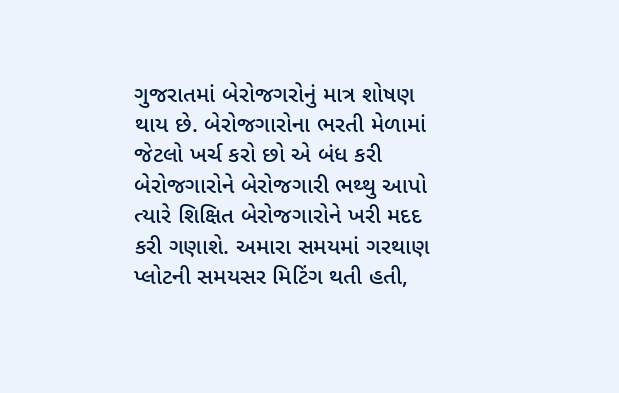ગુજરાતમાં બેરોજગરોનું માત્ર શોષણ થાય છે. બેરોજગારોના ભરતી મેળામાં જેટલો ખર્ચ કરો છો એ બંધ કરી બેરોજગારોને બેરોજગારી ભથ્થુ આપો ત્યારે શિક્ષિત બેરોજગારોને ખરી મદદ કરી ગણાશે. અમારા સમયમાં ગરથાણ પ્લોટની સમયસર મિટિંગ થતી હતી,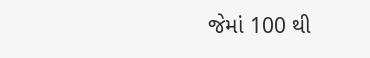જેમાં 100 થી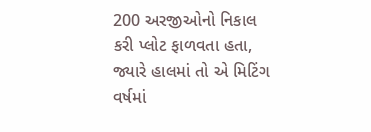200 અરજીઓનો નિકાલ કરી પ્લોટ ફાળવતા હતા, જ્યારે હાલમાં તો એ મિટિંગ વર્ષમાં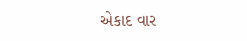એકાદ વાર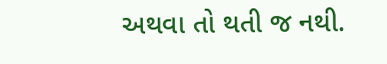અથવા તો થતી જ નથી.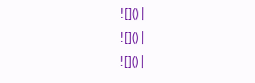![]() |
![]() |
![]() |